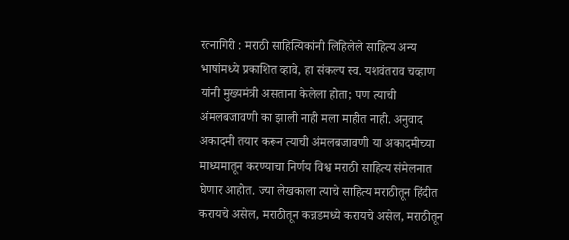रत्नागिरी : मराठी साहित्यिकांनी लिहिलेले साहित्य अन्य भाषांमध्ये प्रकाशित व्हावे, हा संकल्प स्व. यशवंतराव चव्हाण यांनी मुख्यमंत्री असताना केलेला होता; पण त्याची अंमलबजावणी का झाली नाही मला माहीत नाही. अनुवाद अकादमी तयार करून त्याची अंमलबजावणी या अकादमीच्या माध्यमातून करण्याचा निर्णय विश्व मराठी साहित्य संमेलनात घेणार आहोत. ज्या लेखकाला त्याचे साहित्य मराठीतून हिंदीत करायचे असेल, मराठीतून कन्नडमध्ये करायचे असेल, मराठीतून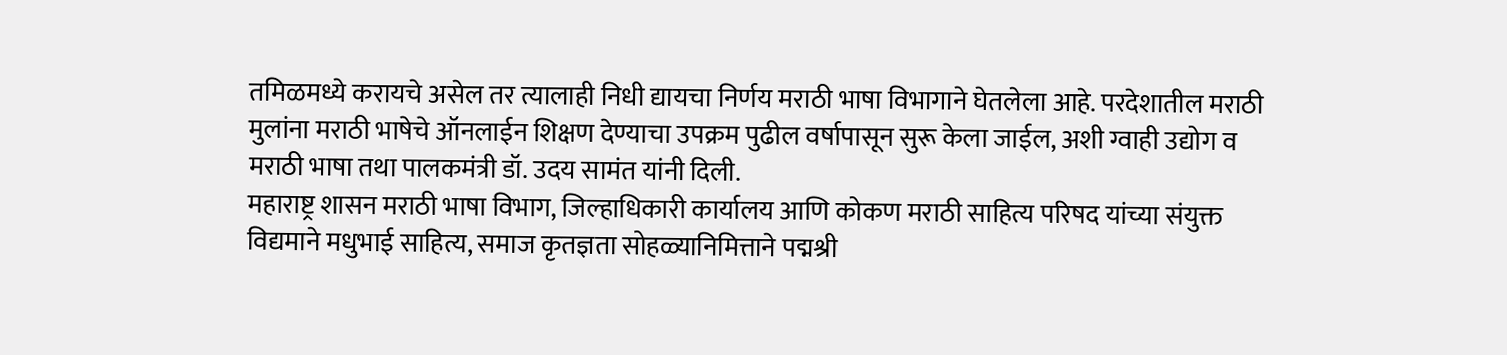तमिळमध्ये करायचे असेल तर त्यालाही निधी द्यायचा निर्णय मराठी भाषा विभागाने घेतलेला आहे. परदेशातील मराठी मुलांना मराठी भाषेचे ऑनलाईन शिक्षण देण्याचा उपक्रम पुढील वर्षापासून सुरू केला जाईल, अशी ग्वाही उद्योग व मराठी भाषा तथा पालकमंत्री डॉ. उदय सामंत यांनी दिली.
महाराष्ट्र शासन मराठी भाषा विभाग, जिल्हाधिकारी कार्यालय आणि कोकण मराठी साहित्य परिषद यांच्या संयुक्त विद्यमाने मधुभाई साहित्य, समाज कृतज्ञता सोहळ्यानिमित्ताने पद्मश्री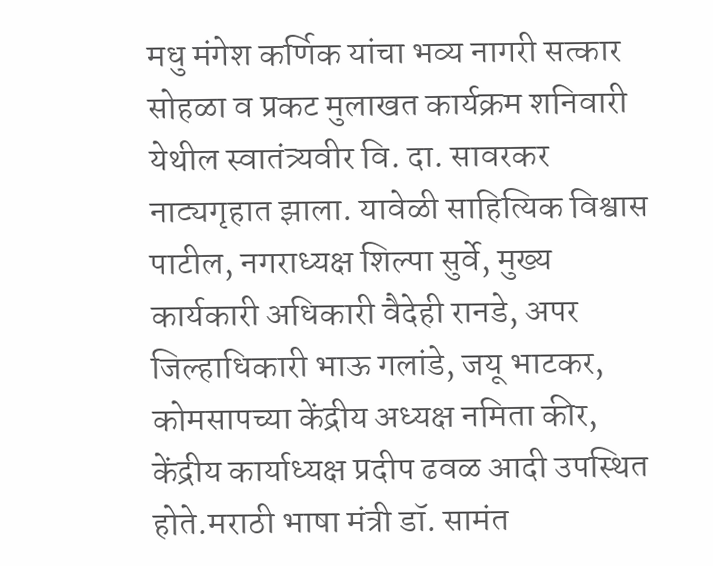मधु मंगेश कर्णिक यांचा भव्य नागरी सत्कार सोहळा व प्रकट मुलाखत कार्यक्रम शनिवारी येथील स्वातंत्र्यवीर वि. दा. सावरकर नाट्यगृहात झाला. यावेळी साहित्यिक विश्वास पाटील, नगराध्यक्ष शिल्पा सुर्वे, मुख्य कार्यकारी अधिकारी वैदेही रानडे, अपर जिल्हाधिकारी भाऊ गलांडे, जयू भाटकर, कोमसापच्या केंद्रीय अध्यक्ष नमिता कीर, केंद्रीय कार्याध्यक्ष प्रदीप ढवळ आदी उपस्थित होते.मराठी भाषा मंत्री डॉ. सामंत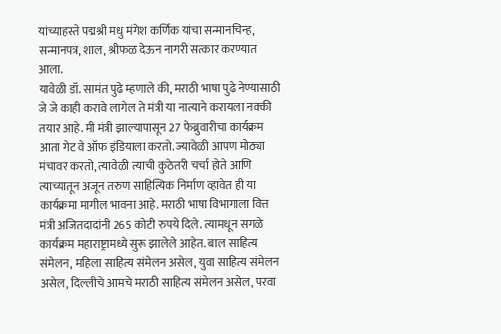यांच्याहस्ते पद्मश्री मधु मंगेश कर्णिक यांचा सन्मानचिन्ह, सन्मानपत्र, शाल, श्रीफळ देऊन नागरी सत्कार करण्यात आला.
यावेळी डॉ. सामंत पुढे म्हणाले की, मराठी भाषा पुढे नेण्यासाठी जे जे काही करावे लागेल ते मंत्री या नात्याने करायला नक्की तयार आहे. मी मंत्री झाल्यापासून 27 फेब्रुवारीचा कार्यक्रम आता गेट वे ऑफ इंडियाला करतो. ज्यावेळी आपण मोठ्या मंचावर करतो, त्यावेळी त्याची कुठेतरी चर्चा होते आणि त्याच्यातून अजून तरुण साहित्यिक निर्माण व्हावेत ही या कार्यक्रमा मागील भावना आहे. मराठी भाषा विभागाला वित्त मंत्री अजितदादांनी 265 कोटी रुपये दिले. त्यामधून सगळे कार्यक्रम महाराष्ट्रामध्ये सुरू झालेले आहेत. बाल साहित्य संमेलन, महिला साहित्य संमेलन असेल, युवा साहित्य संमेलन असेल, दिल्लीचे आमचे मराठी साहित्य संमेलन असेल, परवा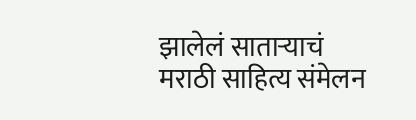झालेलं साताऱ्याचं मराठी साहित्य संमेलन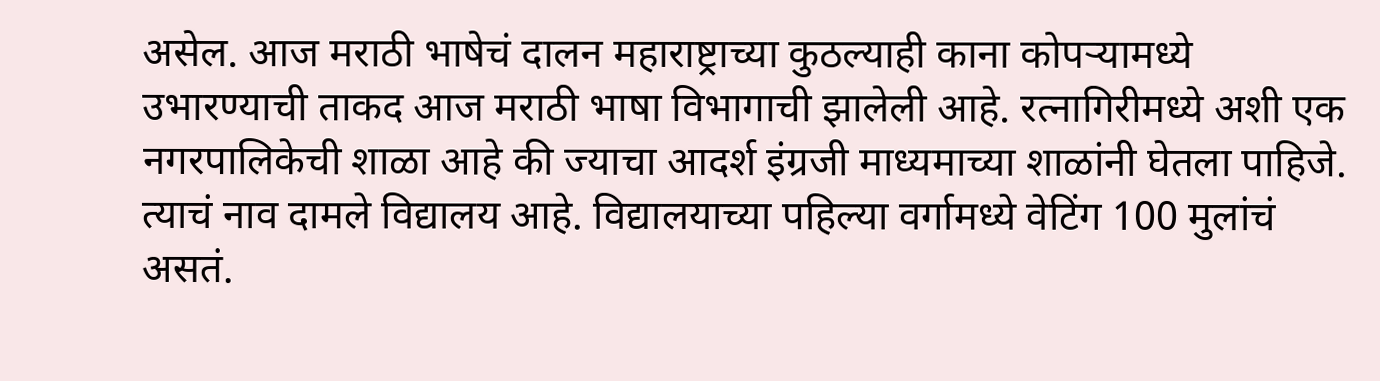असेल. आज मराठी भाषेचं दालन महाराष्ट्राच्या कुठल्याही काना कोपऱ्यामध्ये उभारण्याची ताकद आज मराठी भाषा विभागाची झालेली आहे. रत्नागिरीमध्ये अशी एक नगरपालिकेची शाळा आहे की ज्याचा आदर्श इंग्रजी माध्यमाच्या शाळांनी घेतला पाहिजे. त्याचं नाव दामले विद्यालय आहे. विद्यालयाच्या पहिल्या वर्गामध्ये वेटिंग 100 मुलांचं असतं.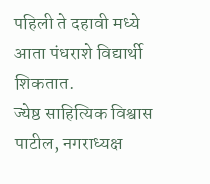पहिली ते दहावी मध्ये आता पंधराशे विद्यार्थी शिकतात.
ज्येष्ठ साहित्यिक विश्वास पाटील, नगराध्यक्ष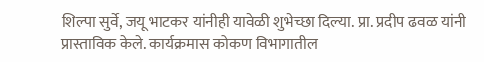शिल्पा सुर्वे, जयू भाटकर यांनीही यावेळी शुभेच्छा दिल्या. प्रा. प्रदीप ढवळ यांनी प्रास्ताविक केले. कार्यक्रमास कोकण विभागातील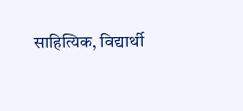साहित्यिक, विद्यार्थी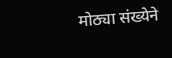मोठ्या संख्येने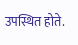उपस्थित होते.